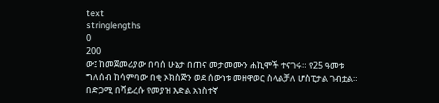text
stringlengths
0
200
ው፤ ከመጀመሪያው በባሰ ሁኔታ በጠና መታመሙን ሐኪሞች ተናገሩ። የ25 ዓመቱ ግለሰብ ከሳምባው በቂ ኦክስጅን ወደ ሰውነቱ መዘዋወር ስላልቻለ ሆስፒታል ገብቷል። በድጋሚ በቫይረሱ የመያዝ እድል አነስተኛ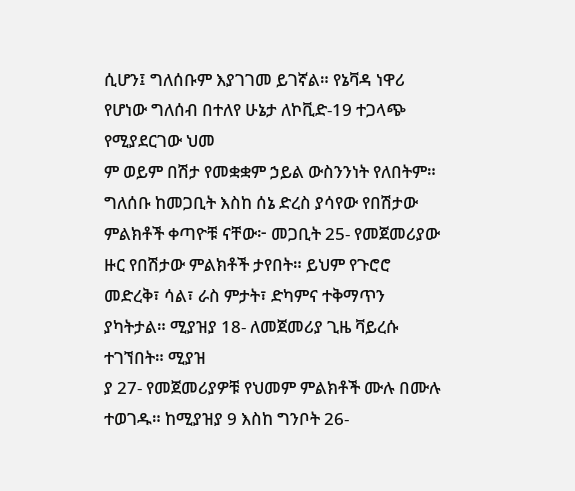ሲሆን፤ ግለሰቡም እያገገመ ይገኛል። የኔቫዳ ነዋሪ የሆነው ግለሰብ በተለየ ሁኔታ ለኮቪድ-19 ተጋላጭ የሚያደርገው ህመ
ም ወይም በሽታ የመቋቋም ኃይል ውስንንነት የለበትም። ግለሰቡ ከመጋቢት እስከ ሰኔ ድረስ ያሳየው የበሽታው ምልክቶች ቀጣዮቹ ናቸው፦ መጋቢት 25- የመጀመሪያው ዙር የበሽታው ምልክቶች ታየበት። ይህም የጉሮሮ መድረቅ፣ ሳል፣ ራስ ምታት፣ ድካምና ተቅማጥን ያካትታል። ሚያዝያ 18- ለመጀመሪያ ጊዜ ቫይረሱ ተገኘበት። ሚያዝ
ያ 27- የመጀመሪያዎቹ የህመም ምልክቶች ሙሉ በሙሉ ተወገዱ። ከሚያዝያ 9 እስከ ግንቦት 26-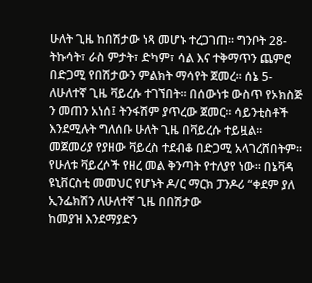ሁለት ጊዜ ከበሽታው ነጻ መሆኑ ተረጋገጠ። ግንቦት 28- ትኩሳት፣ ራስ ምታት፣ ድካም፣ ሳል እና ተቅማጥን ጨምሮ በድጋሚ የበሽታውን ምልክት ማሳየት ጀመረ። ሰኔ 5- ለሁለተኛ ጊዜ ቫይረሱ ተገኘበት። በሰውነቱ ውስጥ የኦክስጅ
ን መጠን አነሰ፤ ትንፋሽም ያጥረው ጀመር። ሳይንቲስቶች እንደሚሉት ግለሰቡ ሁለት ጊዜ በቫይረሱ ተይዟል። መጀመሪያ የያዘው ቫይረስ ተደብቆ በድጋሚ አላገረሸበትም። የሁለቱ ቫይረሶች የዘረ መል ቅንጣት የተለያየ ነው። በኔቫዳ ዩኒቨርስቲ መመህር የሆኑት ዶ/ር ማርክ ፓንዶሪ “ቀደም ያለ ኢንፌክሽን ለሁለተኛ ጊዜ በበሽታው
ከመያዝ እንደማያድን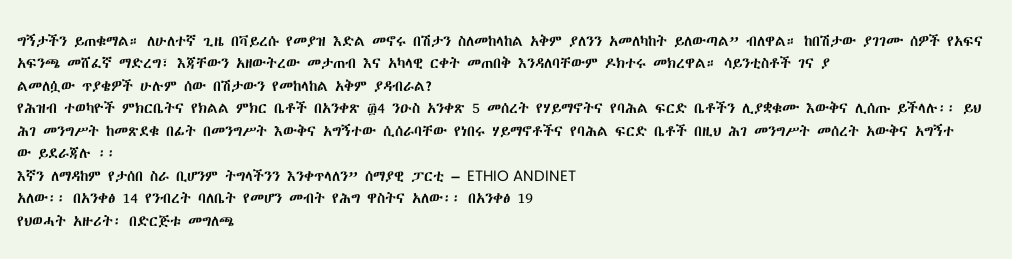ግኝታችን ይጠቁማል። ለሁለተኛ ጊዜ በቫይረሱ የመያዝ እድል መኖሩ በሽታን ስለመከላከል አቅም ያለንን አመለካከት ይለውጣል” ብለዋል። ከበሽታው ያገገሙ ሰዎች የአፍና አፍንጫ መሸፈኛ ማድረግ፣ እጃቸውን አዘውትረው መታጠብ እና አካላዊ ርቀት መጠበቅ እንዳለባቸውም ዶክተሩ መክረዋል። ሳይንቲስቶች ገና ያ
ልመለሷው ጥያቄዎች ሁሉም ሰው በሽታውን የመከላከል አቅም ያዳብራል?
የሕዝብ ተወካዮች ምክርቤትና የክልል ምክር ቤቶች በአንቀጽ ፴4 ንዑስ አንቀጽ 5 መሰረት የሃይማኖትና የባሕል ፍርድ ቤቶችን ሊያቋቁሙ እውቅና ሊሰጡ ይችላሉ፡፡ ይህ ሕገ መንግሥት ከመጽደቁ በፊት በመንግሥት እውቅና አግኝተው ሲሰራባቸው የነበሩ ሃይማኖቶችና የባሕል ፍርድ ቤቶች በዚህ ሕገ መንግሥት መሰረት አውቅና አግኝተ
ው ይደራጃሉ ፡፡
እኛን ለማዳከም የታሰበ ስራ ቢሆንም ትግላችንን እንቀጥላለን” ሰማያዊ ፓርቲ – ETHIO ANDINET
አለው፡፡ በአንቀፅ 14 የንብረት ባለቤት የመሆን መብት የሕግ ዋስትና አለው፡፡ በአንቀፅ 19
የህወሓት አዙሪት፡ በድርጅቱ መግለጫ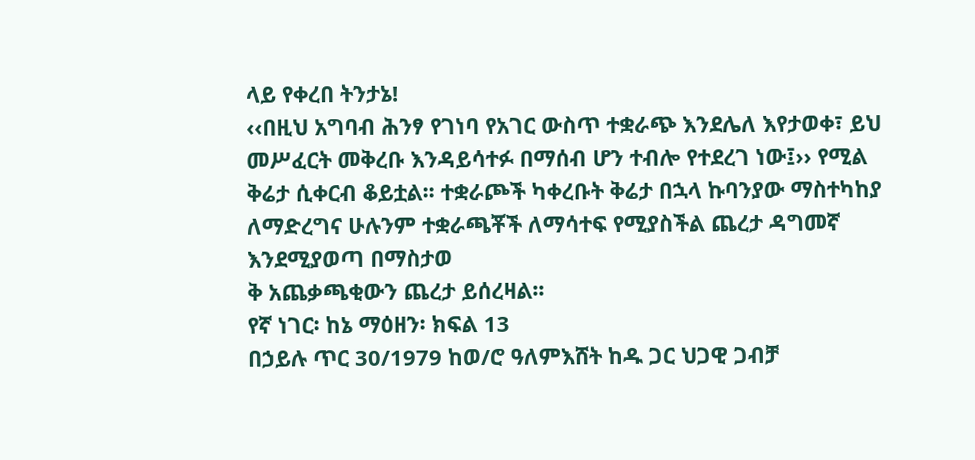ላይ የቀረበ ትንታኔ!
‹‹በዚህ አግባብ ሕንፃ የገነባ የአገር ውስጥ ተቋራጭ እንደሌለ እየታወቀ፣ ይህ መሥፈርት መቅረቡ እንዳይሳተፉ በማሰብ ሆን ተብሎ የተደረገ ነው፤›› የሚል ቅሬታ ሲቀርብ ቆይቷል፡፡ ተቋራጮች ካቀረቡት ቅሬታ በኋላ ኩባንያው ማስተካከያ ለማድረግና ሁሉንም ተቋራጫቾች ለማሳተፍ የሚያስችል ጨረታ ዳግመኛ እንደሚያወጣ በማስታወ
ቅ አጨቃጫቂውን ጨረታ ይሰረዛል፡፡
የኛ ነገር፡ ከኔ ማዕዘን፡ ክፍል 13
በኃይሉ ጥር 30/1979 ከወ/ሮ ዓለምእሸት ከዱ ጋር ህጋዊ ጋብቻ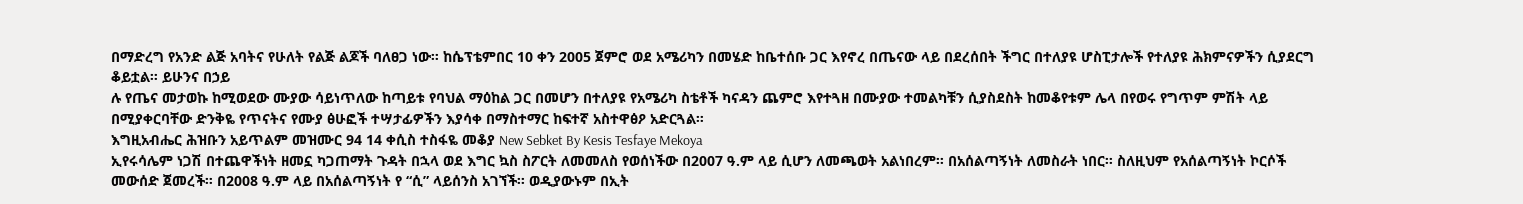በማድረግ የአንድ ልጅ አባትና የሁለት የልጅ ልጆች ባለፀጋ ነው። ከሴፕቴምበር 10 ቀን 2005 ጀምሮ ወደ አሜሪካን በመሄድ ከቤተሰቡ ጋር እየኖረ በጤናው ላይ በደረሰበት ችግር በተለያዩ ሆስፒታሎች የተለያዩ ሕክምናዎችን ሲያደርግ ቆይቷል። ይሁንና በኃይ
ሉ የጤና መታወኩ ከሚወደው ሙያው ሳይነጥለው ከጣይቱ የባህል ማዕከል ጋር በመሆን በተለያዩ የአሜሪካ ስቴቶች ካናዳን ጨምሮ እየተጓዘ በሙያው ተመልካቹን ሲያስደስት ከመቆየቱም ሌላ በየወሩ የግጥም ምሽት ላይ በሚያቀርባቸው ድንቅዬ የጥናትና የሙያ ፅሁፎች ተሣታፊዎችን እያሳቀ በማስተማር ከፍተኛ አስተዋፅዖ አድርጓል።
እግዚአብሔር ሕዝቡን አይጥልም መዝሙር 94 14 ቀሲስ ተስፋዬ መቆያ New Sebket By Kesis Tesfaye Mekoya
ኢየሩሳሌም ነጋሽ በተጨዋችነት ዘመኗ ካጋጠማት ጉዳት በኋላ ወደ እግር ኳስ ስፖርት ለመመለስ የወሰነችው በ2007 ዓ.ም ላይ ሲሆን ለመጫወት አልነበረም፡፡ በአሰልጣኝነት ለመስራት ነበር፡፡ ስለዚህም የአሰልጣኝነት ኮርሶች መውሰድ ጀመረች። በ2008 ዓ.ም ላይ በአሰልጣኝነት የ “ሲ” ላይሰንስ አገኘች፡፡ ወዲያውኑም በኢት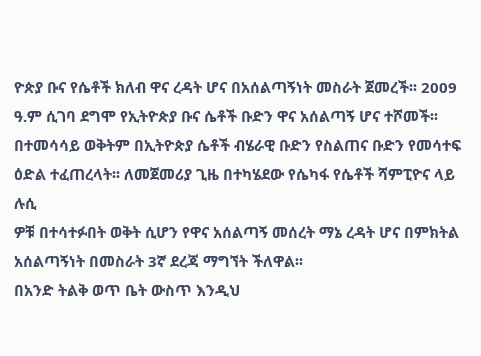ዮጵያ ቡና የሴቶች ክለብ ዋና ረዳት ሆና በአሰልጣኝነት መስራት ጀመረች፡፡ 2009 ዓ.ም ሲገባ ደግሞ የኢትዮጵያ ቡና ሴቶች ቡድን ዋና አሰልጣኝ ሆና ተሾመች፡፡ በተመሳሳይ ወቅትም በኢትዮጵያ ሴቶች ብሄራዊ ቡድን የስልጠና ቡድን የመሳተፍ ዕድል ተፈጠረላት፡፡ ለመጀመሪያ ጊዜ በተካሄደው የሴካፋ የሴቶች ሻምፒዮና ላይ ሉሲ
ዎቹ በተሳተፉበት ወቅት ሲሆን የዋና አሰልጣኝ መሰረት ማኔ ረዳት ሆና በምክትል አሰልጣኝነት በመስራት 3ኛ ደረጃ ማግኘት ችለዋል፡፡
በአንድ ትልቅ ወጥ ቤት ውስጥ እንዲህ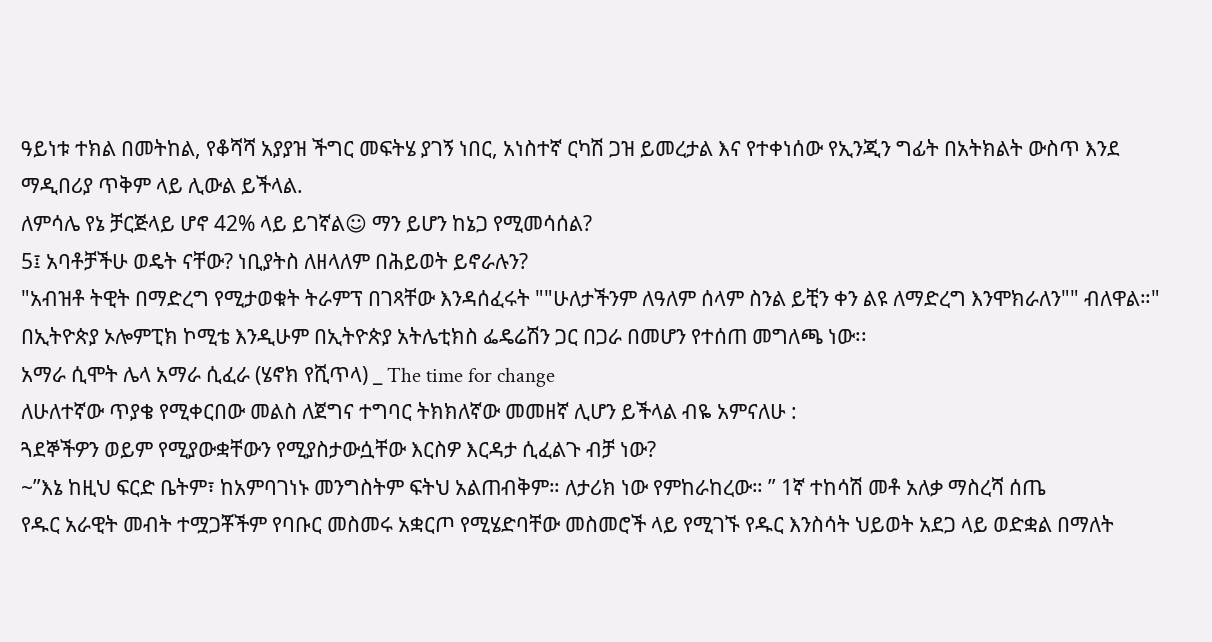ዓይነቱ ተክል በመትከል, የቆሻሻ አያያዝ ችግር መፍትሄ ያገኝ ነበር, አነስተኛ ርካሽ ጋዝ ይመረታል እና የተቀነሰው የኢንጂን ግፊት በአትክልት ውስጥ እንደ ማዲበሪያ ጥቅም ላይ ሊውል ይችላል.
ለምሳሌ የኔ ቻርጅላይ ሆኖ 42% ላይ ይገኛል☺ ማን ይሆን ከኔጋ የሚመሳሰል?
5፤ አባቶቻችሁ ወዴት ናቸው? ነቢያትስ ለዘላለም በሕይወት ይኖራሉን?
"አብዝቶ ትዊት በማድረግ የሚታወቁት ትራምፕ በገጻቸው እንዳሰፈሩት ""ሁለታችንም ለዓለም ሰላም ስንል ይቺን ቀን ልዩ ለማድረግ እንሞክራለን"" ብለዋል።"
በኢትዮጵያ ኦሎምፒክ ኮሚቴ እንዲሁም በኢትዮጵያ አትሌቲክስ ፌዴሬሽን ጋር በጋራ በመሆን የተሰጠ መግለጫ ነው፡፡
አማራ ሲሞት ሌላ አማራ ሲፈራ (ሄኖክ የሺጥላ) _ The time for change
ለሁለተኛው ጥያቄ የሚቀርበው መልስ ለጀግና ተግባር ትክክለኛው መመዘኛ ሊሆን ይችላል ብዬ አምናለሁ :
ጓደኞችዎን ወይም የሚያውቋቸውን የሚያስታውሷቸው እርስዎ እርዳታ ሲፈልጉ ብቻ ነው?
~”እኔ ከዚህ ፍርድ ቤትም፣ ከአምባገነኑ መንግስትም ፍትህ አልጠብቅም። ለታሪክ ነው የምከራከረው። ” 1ኛ ተከሳሽ መቶ አለቃ ማስረሻ ሰጤ
የዱር አራዊት መብት ተሟጋቾችም የባቡር መስመሩ አቋርጦ የሚሄድባቸው መስመሮች ላይ የሚገኙ የዱር እንስሳት ህይወት አደጋ ላይ ወድቋል በማለት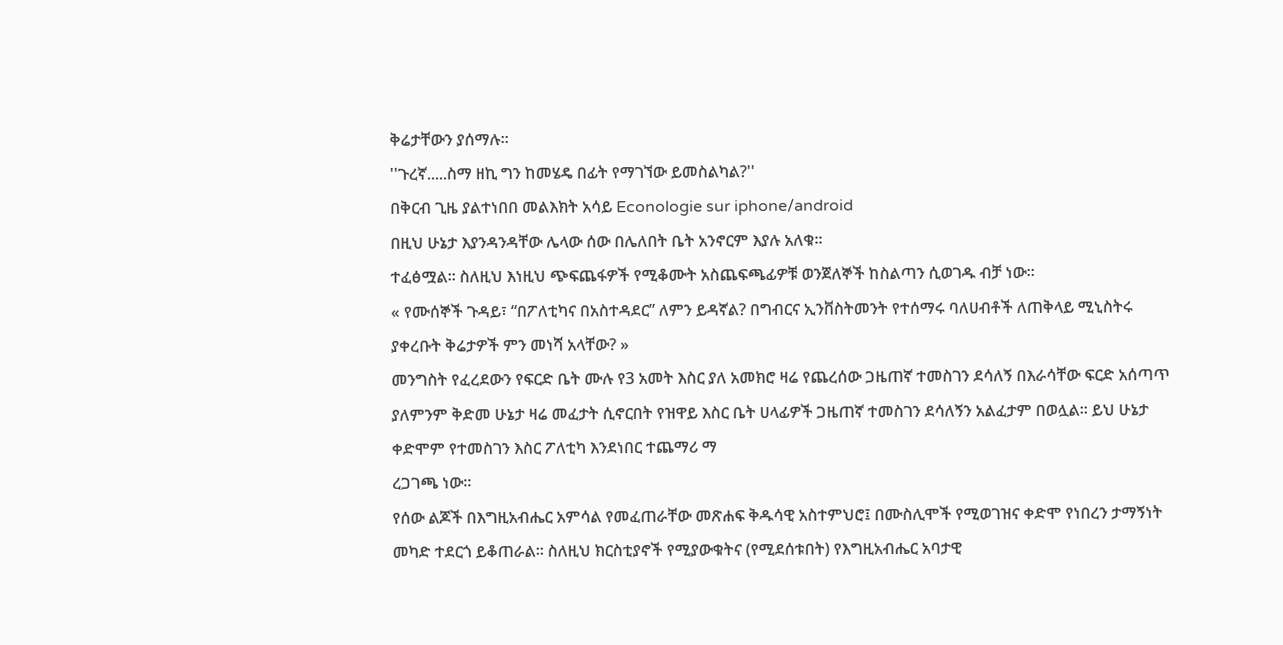ቅሬታቸውን ያሰማሉ።
''ጉረኛ.....ስማ ዘኪ ግን ከመሄዴ በፊት የማገኘው ይመስልካል?''
በቅርብ ጊዜ ያልተነበበ መልእክት አሳይ Econologie sur iphone/android
በዚህ ሁኔታ እያንዳንዳቸው ሌላው ሰው በሌለበት ቤት አንኖርም እያሉ አለቁ፡፡
ተፈፅሟል፡፡ ስለዚህ እነዚህ ጭፍጨፋዎች የሚቆሙት አስጨፍጫፊዎቹ ወንጀለኞች ከስልጣን ሲወገዱ ብቻ ነው፡፡
« የሙሰኞች ጉዳይ፣ “በፖለቲካና በአስተዳደር” ለምን ይዳኛል? በግብርና ኢንቨስትመንት የተሰማሩ ባለሀብቶች ለጠቅላይ ሚኒስትሩ ያቀረቡት ቅሬታዎች ምን መነሻ አላቸው? »
መንግስት የፈረደውን የፍርድ ቤት ሙሉ የ3 አመት እስር ያለ አመክሮ ዛሬ የጨረሰው ጋዜጠኛ ተመስገን ደሳለኝ በእራሳቸው ፍርድ አሰጣጥ ያለምንም ቅድመ ሁኔታ ዛሬ መፈታት ሲኖርበት የዝዋይ እስር ቤት ሀላፊዎች ጋዜጠኛ ተመስገን ደሳለኝን አልፈታም በወሏል። ይህ ሁኔታ ቀድሞም የተመስገን እስር ፖለቲካ እንደነበር ተጨማሪ ማ
ረጋገጫ ነው።
የሰው ልጆች በእግዚአብሔር አምሳል የመፈጠራቸው መጽሐፍ ቅዱሳዊ አስተምህሮ፤ በሙስሊሞች የሚወገዝና ቀድሞ የነበረን ታማኝነት መካድ ተደርጎ ይቆጠራል። ስለዚህ ክርስቲያኖች የሚያውቁትና (የሚደሰቱበት) የእግዚአብሔር አባታዊ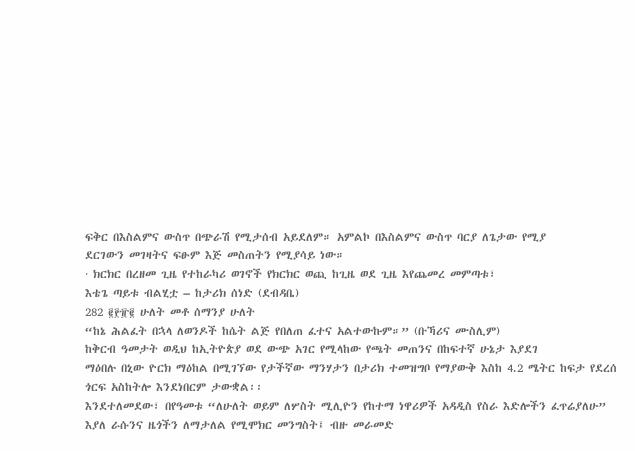ፍቅር በእስልምና ውስጥ በጭራሽ የሚታሰብ አይደለም። አምልኮ በእስልምና ውስጥ ባርያ ለጌታው የሚያ
ደርገውን መገዛትና ፍፁም እጅ መስጠትን የሚያሳይ ነው።
· ክርክር በረዘመ ጊዜ የተከራካሪ ወገኖች የክርክር ወጪ ከጊዜ ወደ ጊዜ እየጨመረ መምጣቱ፣
እቴጌ ጣይቱ ብልሂቷ – ከታሪክ ሰነድ (ደብዳቤ)
282 ፪፻፹፪ ሁለት መቶ ሰማንያ ሁለት
“ከኔ ሕልፈት በኋላ ለወንዶች ከሴት ልጅ የበለጠ ፈተና አልተውኩም።” (ቡኻሪና ሙስሊም)
ከቅርብ ዓመታት ወዲህ ከኢትዮጵያ ወደ ውጭ አገር የሚላከው የጫት መጠንና በከፍተኛ ሁኔታ እያደገ
ማዕበሉ በኒው ዮርክ ማዕከል በሚገኘው የታችኛው ማንሃታን በታሪክ ተመዝግቦ የማያውቅ እስከ 4.2 ሜትር ከፍታ የደረሰ ጎርፍ አስከትሎ እንደነበርም ታውቋል፡፡
እንደተለመደው፣ በየዓመቱ “ለሁለት ወይም ለሦስት ሚሊዮን የከተማ ነዋሪዎች አዳዲስ የስራ እድሎችን ፈጥሬያለሁ” እያለ ራሱንና ዜጎችን ለማታለል የሚሞክር መንግስት፤ ብዙ መራመድ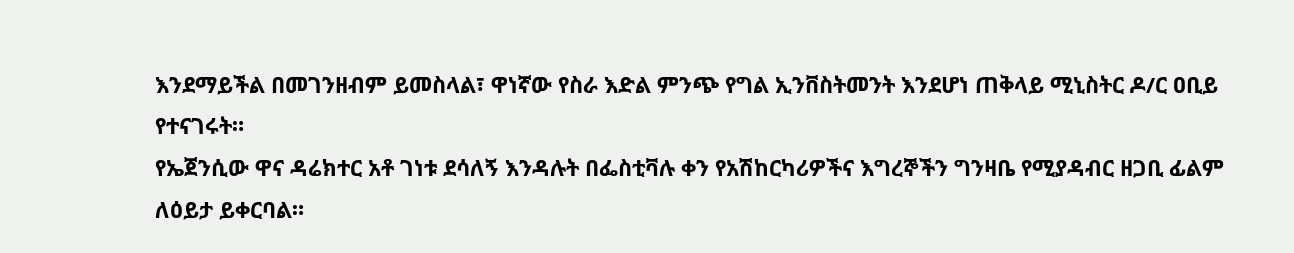እንደማይችል በመገንዘብም ይመስላል፣ ዋነኛው የስራ እድል ምንጭ የግል ኢንቨስትመንት እንደሆነ ጠቅላይ ሚኒስትር ዶ/ር ዐቢይ የተናገሩት።
የኤጀንሲው ዋና ዳሬክተር አቶ ገነቱ ደሳለኝ እንዳሉት በፌስቲቫሉ ቀን የአሽከርካሪዎችና እግረኞችን ግንዛቤ የሚያዳብር ዘጋቢ ፊልም ለዕይታ ይቀርባል።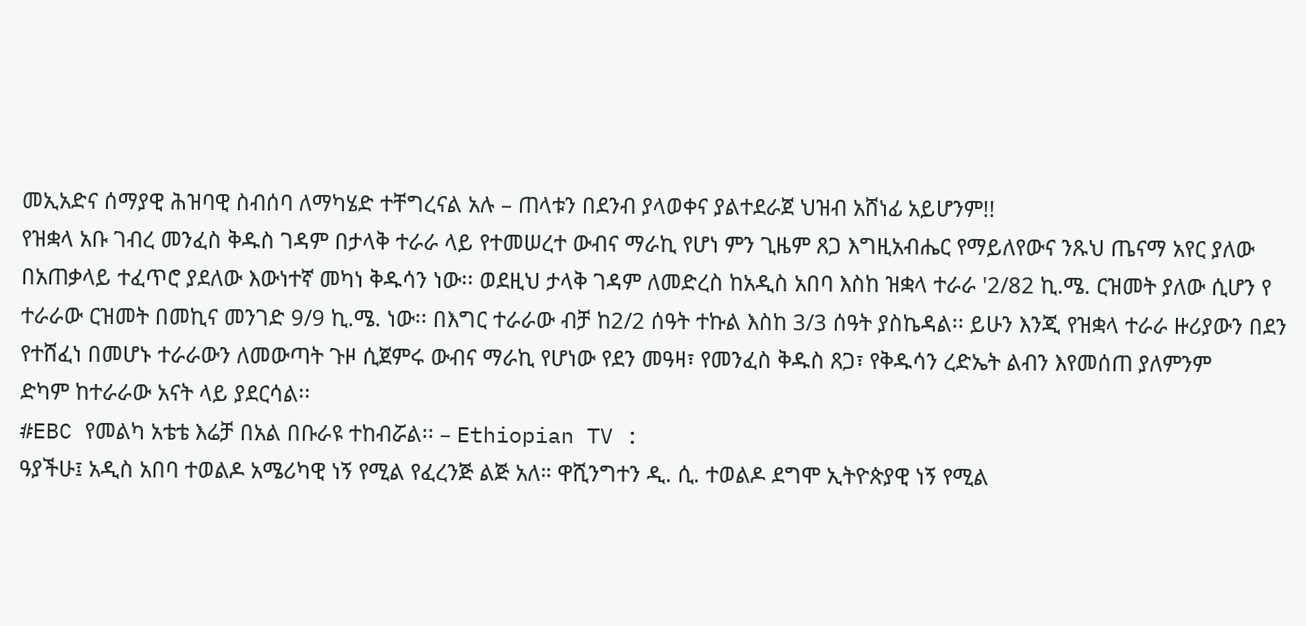መኢአድና ሰማያዊ ሕዝባዊ ስብሰባ ለማካሄድ ተቸግረናል አሉ – ጠላቱን በደንብ ያላወቀና ያልተደራጀ ህዝብ አሸነፊ አይሆንም!!
የዝቋላ አቡ ገብረ መንፈስ ቅዱስ ገዳም በታላቅ ተራራ ላይ የተመሠረተ ውብና ማራኪ የሆነ ምን ጊዜም ጸጋ እግዚአብሔር የማይለየውና ንጹህ ጤናማ አየር ያለው በአጠቃላይ ተፈጥሮ ያደለው እውነተኛ መካነ ቅዱሳን ነው፡፡ ወደዚህ ታላቅ ገዳም ለመድረስ ከአዲስ አበባ እስከ ዝቋላ ተራራ '2/82 ኪ.ሜ. ርዝመት ያለው ሲሆን የ
ተራራው ርዝመት በመኪና መንገድ 9/9 ኪ.ሜ. ነው፡፡ በእግር ተራራው ብቻ ከ2/2 ሰዓት ተኩል እስከ 3/3 ሰዓት ያስኬዳል፡፡ ይሁን እንጂ የዝቋላ ተራራ ዙሪያውን በደን የተሸፈነ በመሆኑ ተራራውን ለመውጣት ጉዞ ሲጀምሩ ውብና ማራኪ የሆነው የደን መዓዛ፣ የመንፈስ ቅዱስ ጸጋ፣ የቅዱሳን ረድኤት ልብን እየመሰጠ ያለምንም
ድካም ከተራራው አናት ላይ ያደርሳል፡፡
#EBC የመልካ አቴቴ እሬቻ በአል በቡራዩ ተከብሯል፡፡ – Ethiopian TV :
ዓያችሁ፤ አዲስ አበባ ተወልዶ አሜሪካዊ ነኝ የሚል የፈረንጅ ልጅ አለ። ዋሺንግተን ዲ. ሲ. ተወልዶ ደግሞ ኢትዮጵያዊ ነኝ የሚል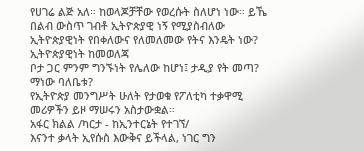የሀገሬ ልጅ አለ። ከወላጆቻቸው የወረሱት ስለሆነ ነው። ይኼ በልብ ውስጥ ገብቶ ኢትዮጵያዊ ነኝ የሚያስብለው ኢትዮጵያዊነት የበቀለውና የለመለመው የትና እንዴት ነው? ኢትዮጵያዊነት ከመወለጃ
ቦታ ጋር ምንም ግንኙነት የሌለው ከሆነ፤ ታዲያ የት መጣ? ማነው ባለቤቱ?
የኢትዮጵያ መንግሥት ሁለት የታወቁ የፖለቲካ ተቃዋሚ መሪዎችን ይዞ ማሠሩን አስታውቋል።
አፋር ክልል /ካርታ - ከኢንተርኔት የተገኘ/
እናንተ ቃላት ኢየሱስ እውቅና ይችላል, ነገር ግን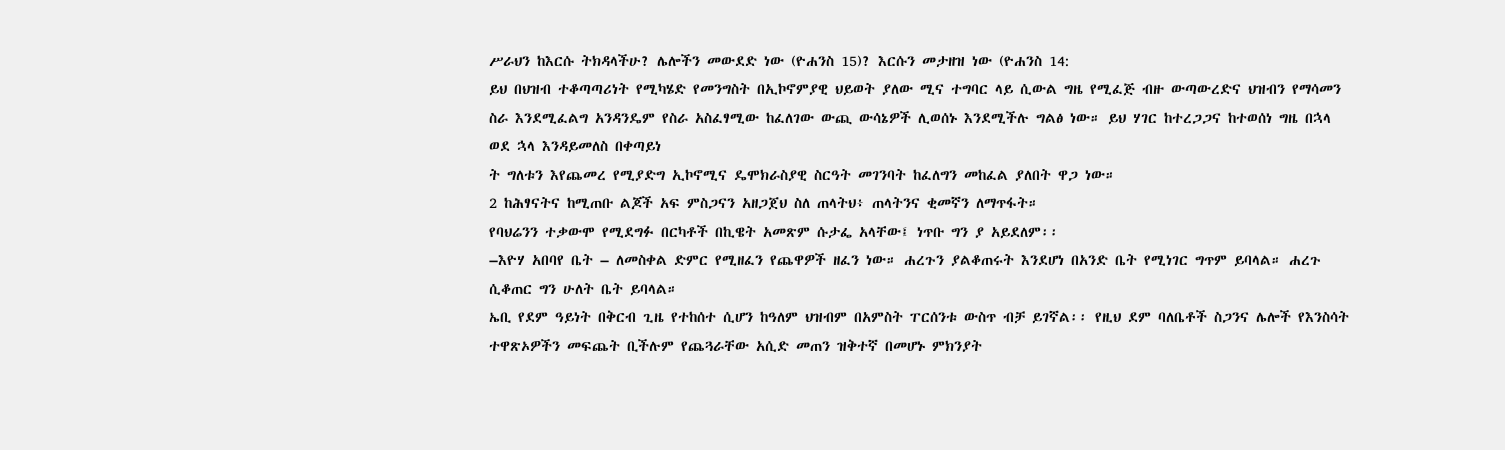ሥራህን ከእርሱ ትክዳላችሁ? ሌሎችን መውደድ ነው (ዮሐንስ 15)? እርሱን መታዘዝ ነው (ዮሐንስ 14:
ይህ በህዝብ ተቆጣጣሪነት የሚካሄድ የመንግስት በኢኮኖምያዊ ህይወት ያለው ሚና ተግባር ላይ ሲውል ግዜ የሚፈጅ ብዙ ውጣውረድና ህዝብን የማሳመን ስራ እንደሚፈልግ አንዳንዴም የስራ አስፈፃሚው ከፈለገው ውጪ ውሳኔዎች ሊወሰኑ እንደሚችሉ ግልፅ ነው። ይህ ሃገር ከተረጋጋና ከተወሰነ ግዜ በኋላ ወደ ኋላ እንዳይመለስ በቀጣይነ
ት ግለቱን እየጨመረ የሚያድግ ኢኮኖሚና ዴሞክራስያዊ ስርዓት መገንባት ከፈለግን መከፈል ያለበት ዋጋ ነው።
2 ከሕፃናትና ከሚጠቡ ልጆች አፍ ምስጋናን አዘጋጀህ ስለ ጠላትህ፥ ጠላትንና ቂመኛን ለማጥፋት።
የባህሬንን ተቃውሞ የሚደግፉ በርካቶች በኪዌት አመጽም ሱታፌ አላቸው፤ ነጥቡ ግን ያ አይደለም፡፡
–እዮሃ አበባየ ቤት – ለመስቀል ድምር የሚዘፈን የጨዋዎች ዘፈን ነው። ሐረጉን ያልቆጠሩት እንደሆነ በአንድ ቤት የሚነገር ግጥም ይባላል። ሐረጉ ሲቆጠር ግን ሁለት ቤት ይባላል።
ኤቢ የደም ዓይነት በቅርብ ጊዜ የተከሰተ ሲሆን ከዓለም ህዝብም በአምስት ፐርሰንቱ ውስጥ ብቻ ይገኛል፡፡ የዚህ ደም ባለቤቶች ስጋንና ሌሎች የእንስሳት ተዋጽኦዎችን መፍጨት ቢችሉም የጨጓራቸው አሲድ መጠን ዝቅተኛ በመሆኑ ምክንያት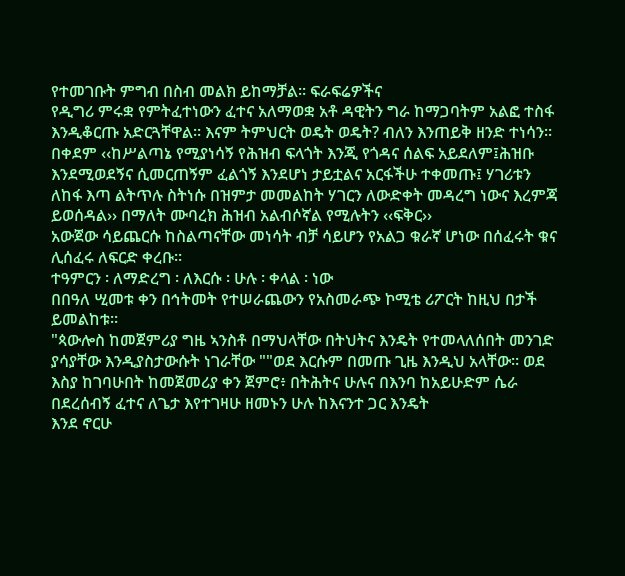የተመገቡት ምግብ በስብ መልክ ይከማቻል፡፡ ፍራፍሬዎችና
የዲግሪ ምሩቋ የምትፈተነውን ፈተና አለማወቋ አቶ ዳዊትን ግራ ከማጋባትም አልፎ ተስፋ እንዲቆርጡ አድርጓቸዋል፡፡ እናም ትምህርት ወዴት ወዴት? ብለን እንጠይቅ ዘንድ ተነሳን፡፡
በቀደም ‹‹ከሥልጣኔ የሚያነሳኝ የሕዝብ ፍላጎት እንጂ የጎዳና ሰልፍ አይደለም፤ሕዝቡ እንደሚወደኝና ሲመርጠኝም ፈልጎኝ እንደሆነ ታይቷልና አርፋችሁ ተቀመጡ፤ ሃገሪቱን ለከፋ እጣ ልትጥሉ ስትነሱ በዝምታ መመልከት ሃገርን ለውድቀት መዳረግ ነውና እረምጃ ይወሰዳል›› በማለት ሙባረክ ሕዝብ አልብሶኛል የሚሉትን ‹‹ፍቅር››
አውጀው ሳይጨርሱ ከስልጣናቸው መነሳት ብቻ ሳይሆን የአልጋ ቁራኛ ሆነው በሰፈሩት ቁና ሊሰፈሩ ለፍርድ ቀረቡ፡፡
ተዓምርን ፡ ለማድረግ ፡ ለእርሱ ፡ ሁሉ ፡ ቀላል ፡ ነው
በበዓለ ሢመቱ ቀን በኅትመት የተሠራጨውን የአስመራጭ ኮሚቴ ሪፖርት ከዚህ በታች ይመልከቱ፡፡
"ጳውሎስ ከመጀምሪያ ግዜ ኣንስቶ በማህላቸው በትህትና እንዴት የተመላለሰበት መንገድ ያሳያቸው እንዲያስታውሱት ነገራቸው ""ወደ እርሱም በመጡ ጊዜ እንዲህ አላቸው። ወደ እስያ ከገባሁበት ከመጀመሪያ ቀን ጀምሮ፥ በትሕትና ሁሉና በእንባ ከአይሁድም ሴራ በደረሰብኝ ፈተና ለጌታ እየተገዛሁ ዘመኑን ሁሉ ከእናንተ ጋር እንዴት
እንደ ኖርሁ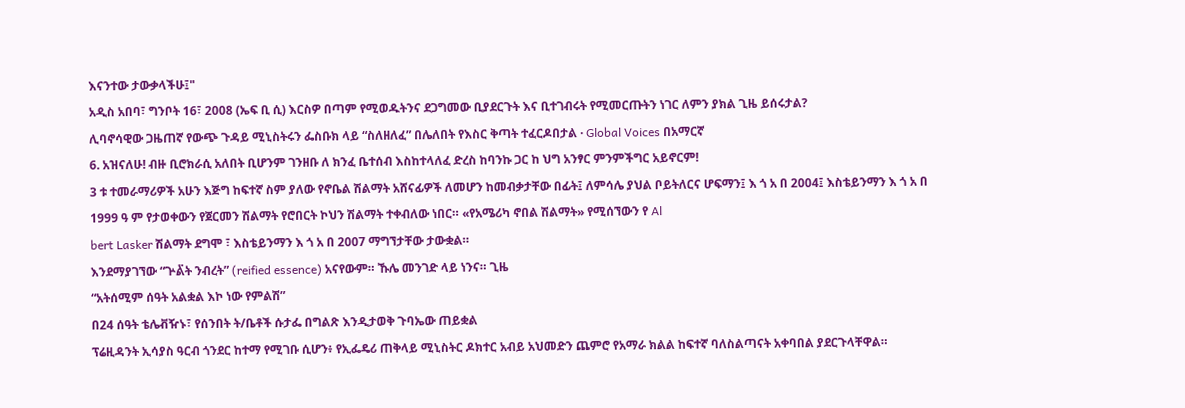እናንተው ታውቃላችሁ፤"
አዲስ አበባ፣ ግንቦት 16፣ 2008 (ኤፍ ቢ ሲ) እርስዎ በጣም የሚወዱትንና ደጋግመው ቢያደርጉት እና ቢተገብሩት የሚመርጡትን ነገር ለምን ያክል ጊዜ ይሰሩታል?
ሊባኖሳዊው ጋዜጠኛ የውጭ ጉዳይ ሚኒስትሩን ፌስቡክ ላይ “ስለዘለፈ” በሌለበት የእስር ቅጣት ተፈርዶበታል · Global Voices በአማርኛ
6. አዝናለሁ! ብዙ ቢሮክራሲ አለበት ቢሆንም ገንዘቡ ለ ክንፈ ቤተሰብ እስከተላለፈ ድረስ ከባንኩ ጋር ከ ህግ አንፃር ምንምችግር አይኖርም!
3 ቱ ተመራማሪዎች አሁን እጅግ ከፍተኛ ስም ያለው የኖቤል ሽልማት አሸናፊዎች ለመሆን ከመብቃታቸው በፊት፤ ለምሳሌ ያህል ቦይትለርና ሆፍማን፤ እ ጎ አ በ 2004፤ እስቴይንማን እ ጎ አ በ 1999 ዓ ም የታወቀውን የጀርመን ሽልማት የሮበርት ኮህን ሽልማት ተቀብለው ነበር። «የአሜሪካ ኖበል ሽልማት» የሚሰኘውን የ Al
bert Lasker ሽልማት ደግሞ ፣ እስቴይንማን እ ጎ አ በ 2007 ማግኘታቸው ታውቋል።
እንደማያገኘው “ጕል፟ት ንብረት” (reified essence) አናየውም። ኹሌ መንገድ ላይ ነንና። ጊዜ
“አትሰሚም ሰዓት አልቋል እኮ ነው የምልሽ”
በ24 ሰዓት ቴሌቭዥኑ፣ የሰንበት ት/ቤቶች ሱታፌ በግልጽ እንዲታወቅ ጉባኤው ጠይቋል
ፕሬዚዳንት ኢሳያስ ዓርብ ጎንደር ከተማ የሚገቡ ሲሆን፥ የኢፌዴሪ ጠቅላይ ሚኒስትር ዶክተር አብይ አህመድን ጨምሮ የአማራ ክልል ከፍተኛ ባለስልጣናት አቀባበል ያደርጉላቸዋል።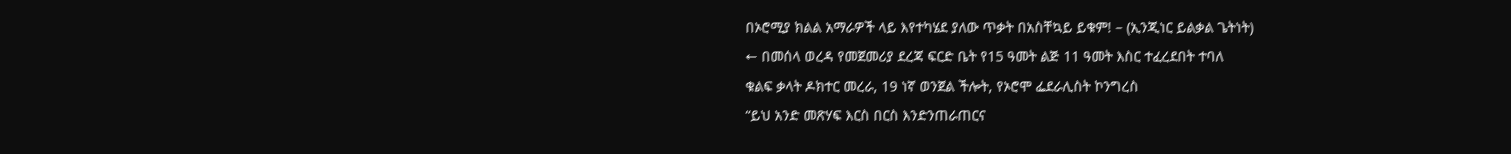በኦሮሚያ ክልል አማራዎች ላይ እየተካሄደ ያለው ጥቃት በአስቸኳይ ይቁም! – (ኢንጂነር ይልቃል ጌትነት)
← በመሰላ ወረዳ የመጀመሪያ ደረጃ ፍርድ ቤት የ15 ዓመት ልጅ 11 ዓመት እስር ተፈረደበት ተባለ
ቁልፍ ቃላት ዶክተር መረራ, 19 ነኛ ወንጀል ችሎት, የኦሮሞ ፌደራሊስት ኮንግረስ
“ይህ አንድ መጽሃፍ እርስ በርስ እንድንጠራጠርና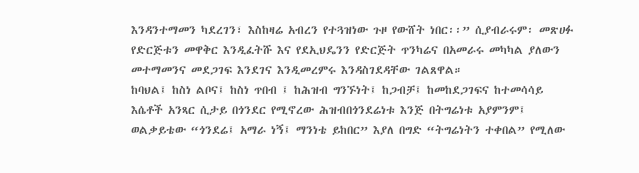እንዳንተማመን ካደረገን፣ እስከዛሬ አብረን የተጓዝነው ጉዞ የውሸት ነበር፡፡” ሲያብራሩም፡ መጽሀፉ የድርጅቱን መዋቅር እንዲፈትሹ እና የደኢህዴንን የድርጅት ጥንካሬና በአመራሩ መካካል ያለውን መተማመንና መደጋገፍ እንደገና እንዲመረምሩ እንዳስገደዳቸው ገልጸዋል።
ከባህል፤ ከስነ ልቦና፤ ከስነ ጥበብ ፤ ከሕዝብ ግንኙነት፤ ከጋብቻ፤ ከመከደጋገፍና ከተመሳሳይ እሴቶች አንጻር ሲታይ በጎንደር የሚኖረው ሕዝብበጎንደሬነቱ እንጅ በትግሬነቱ አያምንም፤ ወልቃይቴው “ጎንደሬ፤ አማራ ነኝ፤ ማንነቴ ይከበር” እያለ በግድ “ትግሬነትን ተቀበል” የሚለው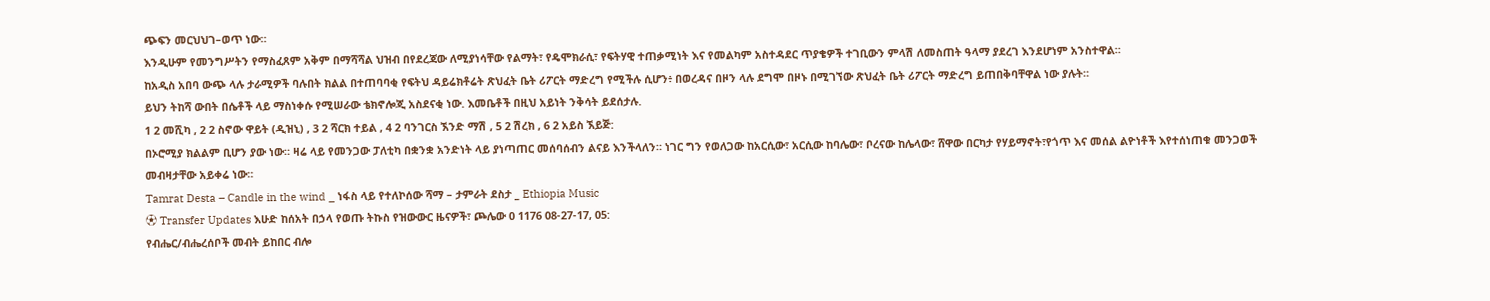ጭፍን መርህህገ–ወጥ ነው።
እንዲሁም የመንግሥትን የማስፈጸም አቅም በማሻሻል ህዝብ በየደረጃው ለሚያነሳቸው የልማት፣ የዴሞክራሲ፣ የፍትሃዊ ተጠቃሚነት እና የመልካም አስተዳደር ጥያቄዎች ተገቢውን ምላሽ ለመስጠት ዓላማ ያደረገ እንደሆነም አንስተዋል።
ከአዲስ አበባ ውጭ ላሉ ታራሚዎች ባሉበት ክልል በተጠባባቂ የፍትህ ዳይሬክቶሬት ጽህፈት ቤት ሪፖርት ማድረግ የሚችሉ ሲሆን፥ በወረዳና በዞን ላሉ ደግሞ በዞኑ በሚገኘው ጽህፈት ቤት ሪፖርት ማድረግ ይጠበቅባቸዋል ነው ያሉት።
ይህን ትከሻ ውበት በሴቶች ላይ ማስነቀሱ የሚሠራው ቴክኖሎጂ አስደናቂ ነው. እመቤቶች በዚህ አይነት ንቅሳት ይደሰታሉ.
1 2 መሺካ , 2 2 ስኖው ዋይት (ዲዝኒ) , 3 2 ሻርክ ተይል , 4 2 ባንገርስ ኧንድ ማሽ , 5 2 ሽረክ , 6 2 አይስ ኧይጅ:
በኦሮሚያ ክልልም ቢሆን ያው ነው። ዛሬ ላይ የመንጋው ፓለቲካ በቋንቋ አንድነት ላይ ያነጣጠር መሰባሰብን ልናይ እንችላለን። ነገር ግን የወለጋው ከአርሲው፣ አርሲው ከባሌው፣ ቦረናው ከሌላው፣ ሸዋው በርካታ የሃይማኖት፣የጎጥ እና መሰል ልዮነቶች እየተሰነጠቁ መንጋወች መብዛታቸው አይቀሬ ነው።
Tamrat Desta – Candle in the wind _ ነፋስ ላይ የተለኮሰው ሻማ – ታምራት ደስታ _ Ethiopia Music
⚽ Transfer Updates እሁድ ከሰአት በኃላ የወጡ ትኩስ የዝውውር ዜናዎች፣ ጮሌው 0 1176 08-27-17, 05:
የብሔር/ብሔረሰቦች መብት ይከበር ብሎ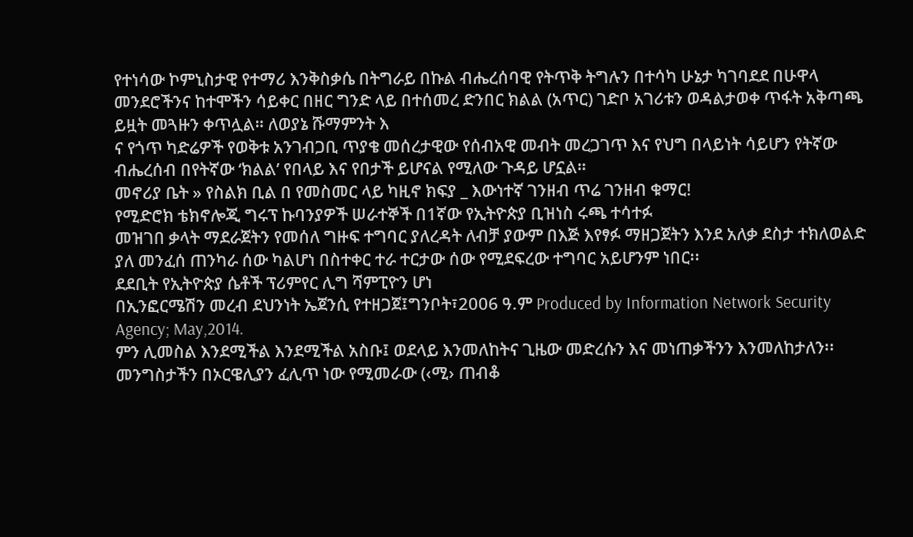የተነሳው ኮምኒስታዊ የተማሪ እንቅስቃሴ በትግራይ በኩል ብሔረሰባዊ የትጥቅ ትግሉን በተሳካ ሁኔታ ካገባደደ በሁዋላ መንደሮችንና ከተሞችን ሳይቀር በዘር ግንድ ላይ በተሰመረ ድንበር ክልል (አጥር) ገድቦ አገሪቱን ወዳልታወቀ ጥፋት አቅጣጫ ይዟት መጓዙን ቀጥሏል። ለወያኔ ሹማምንት እ
ና የጎጥ ካድሬዎች የወቅቱ አንገብጋቢ ጥያቄ መሰረታዊው የሰብአዊ መብት መረጋገጥ እና የህግ በላይነት ሳይሆን የትኛው ብሔረሰብ በየትኛው ‘ክልል’ የበላይ እና የበታች ይሆናል የሚለው ጉዳይ ሆኗል።
መኖሪያ ቤት » የስልክ ቢል በ የመስመር ላይ ካዚኖ ክፍያ _ እውነተኛ ገንዘብ ጥሬ ገንዘብ ቁማር!
የሚድሮክ ቴክኖሎጂ ግሩፕ ኩባንያዎች ሠራተኞች በ1ኛው የኢትዮጵያ ቢዝነስ ሩጫ ተሳተፉ
መዝገበ ቃላት ማደራጀትን የመሰለ ግዙፍ ተግባር ያለረዳት ለብቻ ያውም በእጅ እየፃፉ ማዘጋጀትን እንደ አለቃ ደስታ ተክለወልድ ያለ መንፈሰ ጠንካራ ሰው ካልሆነ በስተቀር ተራ ተርታው ሰው የሚደፍረው ተግባር አይሆንም ነበር፡፡
ደደቢት የኢትዮጵያ ሴቶች ፕሪምየር ሊግ ሻምፒዮን ሆነ
በኢንፎርሜሽን መረብ ደህንነት ኤጀንሲ የተዘጋጀ፤ግንቦት፣2006 ዓ.ም Produced by Information Network Security Agency; May,2014.
ምን ሊመስል እንደሚችል እንደሚችል አስቡ፤ ወደላይ እንመለከትና ጊዜው መድረሱን እና መነጠቃችንን እንመለከታለን፡፡
መንግስታችን በኦርዌሊያን ፈሊጥ ነው የሚመራው (‹ሚ› ጠብቆ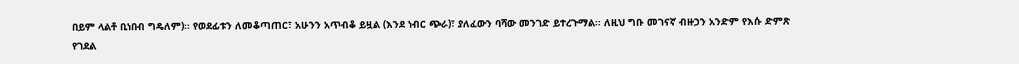በይም ላልቶ ቢነበብ ግዴለም)፡፡ የወደፊቱን ለመቆጣጠር፣ አሁንን አጥብቆ ይዟል (እንደ ነብር ጭራ)፣ ያለፈውን ባሻው መንገድ ይተረጉማል፡፡ ለዚህ ግቡ መገናኛ ብዙኃን አንድም የእሱ ድምጽ የገደል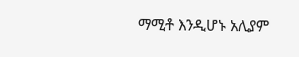ማሚቶ እንዲሆኑ አሊያም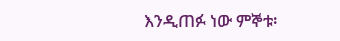እንዲጠፉ ነው ምኞቱ፡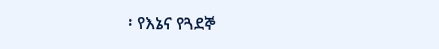፡ የእኔና የጓደኞ